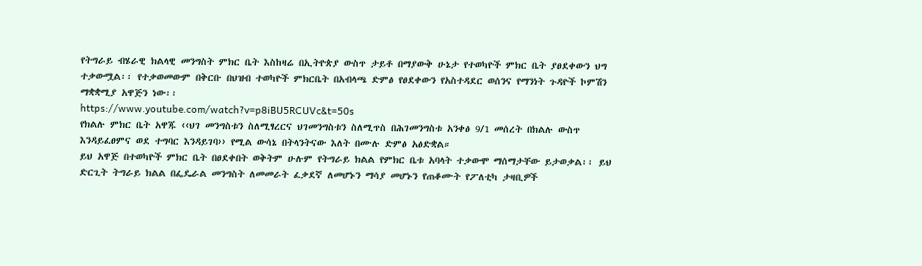የትግራይ ብሄራዊ ክልላዊ መንግስት ምክር ቤት እስከዛሬ በኢትዮጵያ ውስጥ ታይቶ በማያውቅ ሁኔታ የተወካዮች ምክር ቤት ያፀደቀውን ህግ ተቃውሟል፡፡ የተቃወመውም በቅርቡ በህዝብ ተወካዮች ምክርቤት በአብላጫ ድምፅ የፀደቀውን የአስተዳደር ወሰንና የማንነት ጉዳዮች ኮምሽን ማቋቋሚያ አዋጅን ነው፡፡
https://www.youtube.com/watch?v=p8iBU5RCUVc&t=50s
የክልሉ ምክር ቤት አዋጁ ‹‹ህገ መንግስቱን ስለሚፃረርና ህገመንግስቱን ስለሚጥስ በሕገመንግስቱ አንቀፅ 9/1 መሰረት በክልሉ ውስጥ እንዳይፈፀምና ወደ ተግባር እንዳይገባ›› የሚል ውሳኔ በትላንትናው እለት በሙሉ ድምፅ አፅድቋል።
ይህ አዋጅ በተወካዮች ምክር ቤት በፀደቀበት ወቅትም ሁሉም የትግራይ ክልል የምክር ቤቱ አባላት ተቃውሞ ማሰማታቸው ይታወቃል፡፡ ይህ ድርጊት ትግራይ ክልል በፌዴራል መንግስት ለመመራት ፈቃደኛ ለመሆኑን ማሳያ መሆኑን የጠቆሙት የፖለቲካ ታዛቢዎች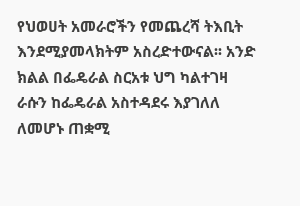የህወሀት አመራሮችን የመጨረሻ ትእቢት እንደሚያመላክትም አስረድተውናል፡፡ አንድ ክልል በፌዴራል ስርአቱ ህግ ካልተገዛ ራሱን ከፌዴራል አስተዳደሩ እያገለለ ለመሆኑ ጠቋሚ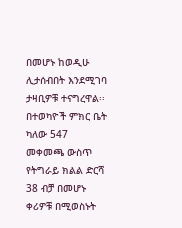በመሆኑ ከወዲሁ ሊታሰብበት እንደሚገባ ታዛቢዎቹ ተናግረዋል፡፡ በተወካዮች ምክር ቤት ካለው 547 መቀመጫ ውስጥ የትግራይ ክልል ድርሻ 38 ብቻ በመሆኑ ቀሪዎቹ በሚወስኑት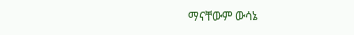ማናቸውም ውሳኔ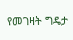የመገዛት ግዴታ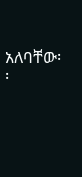አለባቸው፡፡